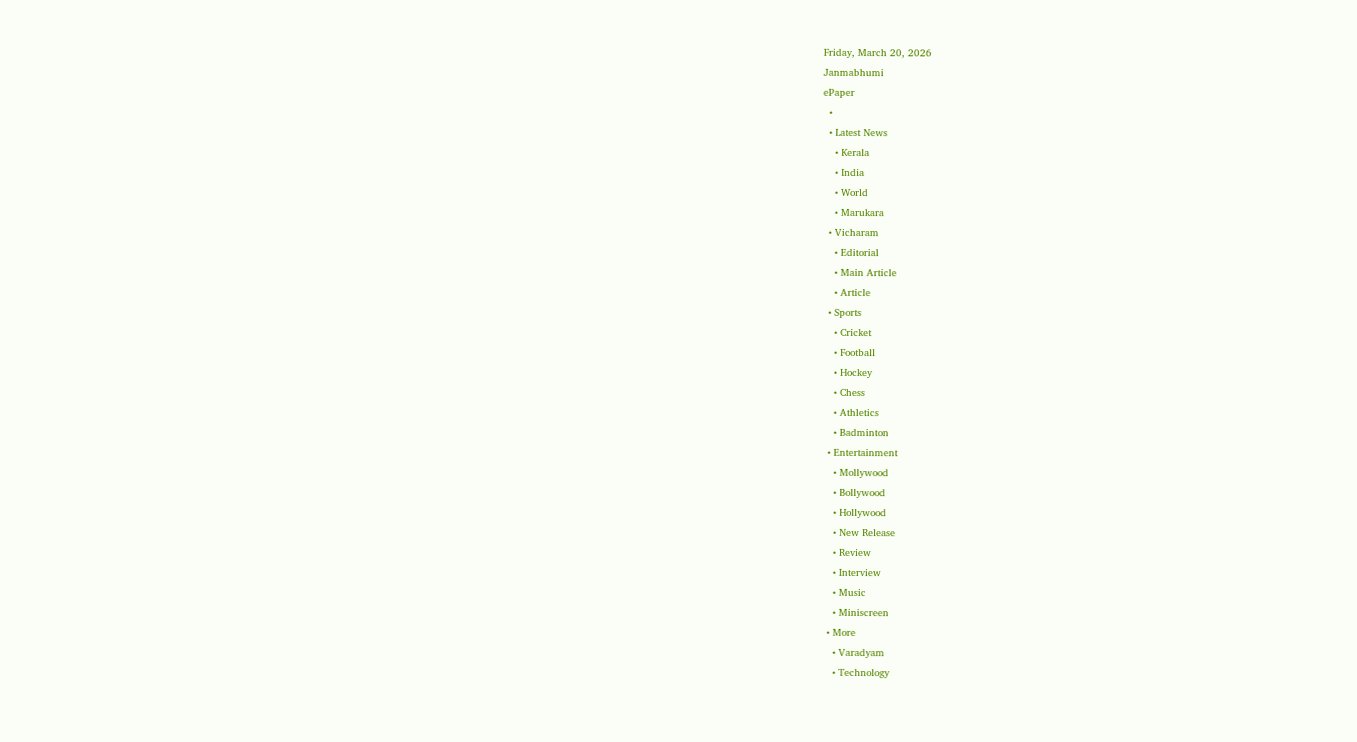Friday, March 20, 2026
Janmabhumi
ePaper
  •
  • Latest News
    • Kerala
    • India
    • World
    • Marukara
  • Vicharam
    • Editorial
    • Main Article
    • Article
  • Sports
    • Cricket
    • Football
    • Hockey
    • Chess
    • Athletics
    • Badminton
  • Entertainment
    • Mollywood
    • Bollywood
    • Hollywood
    • New Release
    • Review
    • Interview
    • Music
    • Miniscreen
  • More
    • Varadyam
    • Technology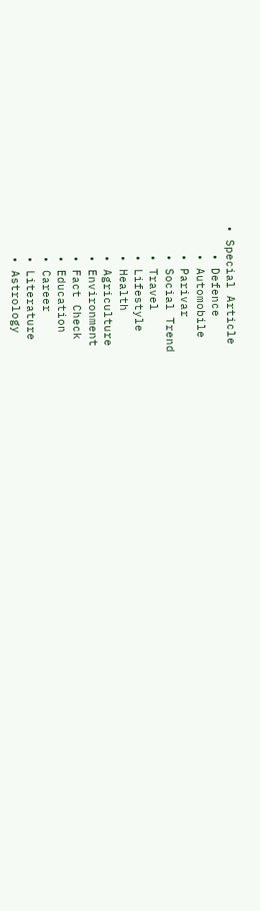• Special Article
    • Defence
    • Automobile
    • Parivar
    • Social Trend
    • Travel
    • Lifestyle
    • Health
    • Agriculture
    • Environment
    • Fact Check
    • Education
    • Career
    • Literature
    • Astrology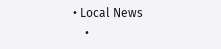• Local News
    •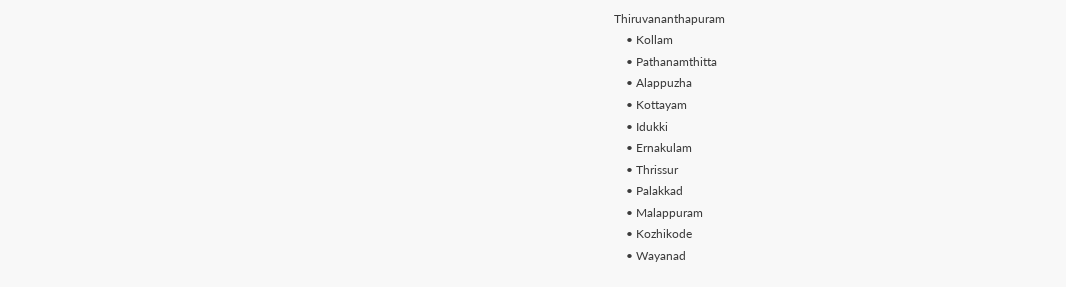Thiruvananthapuram
    • Kollam
    • Pathanamthitta
    • Alappuzha
    • Kottayam
    • Idukki
    • Ernakulam
    • Thrissur
    • Palakkad
    • Malappuram
    • Kozhikode
    • Wayanad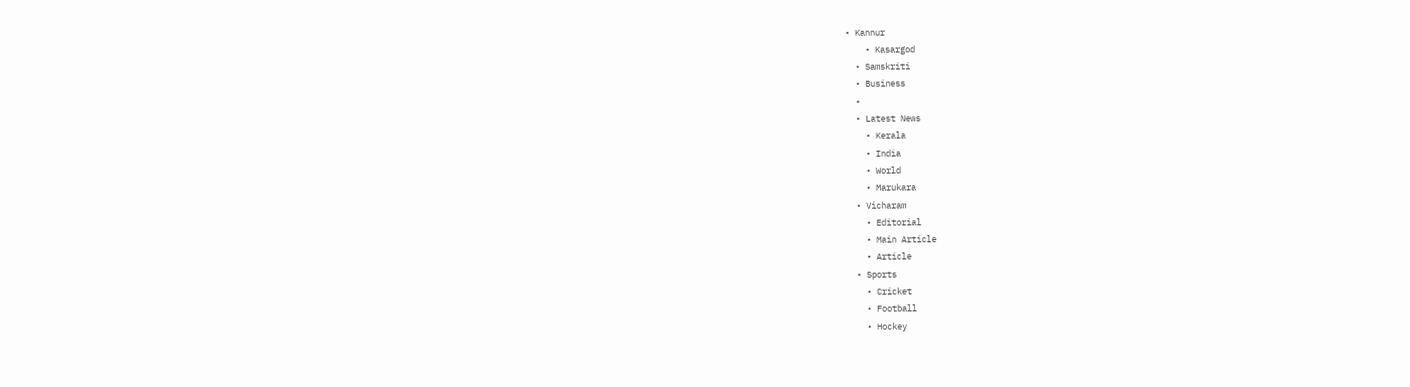• Kannur
    • Kasargod
  • Samskriti
  • Business
  •
  • Latest News
    • Kerala
    • India
    • World
    • Marukara
  • Vicharam
    • Editorial
    • Main Article
    • Article
  • Sports
    • Cricket
    • Football
    • Hockey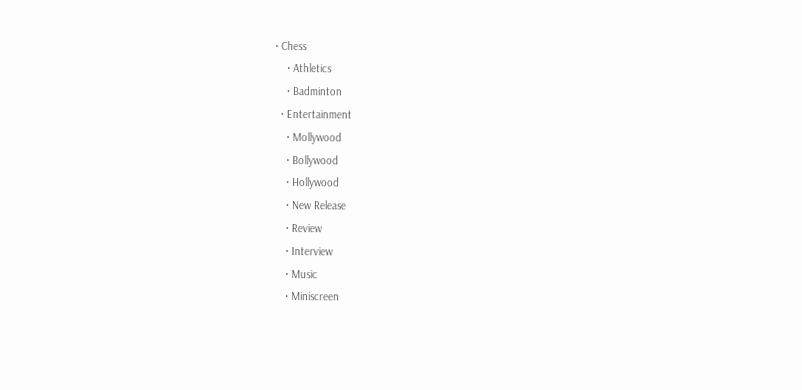• Chess
    • Athletics
    • Badminton
  • Entertainment
    • Mollywood
    • Bollywood
    • Hollywood
    • New Release
    • Review
    • Interview
    • Music
    • Miniscreen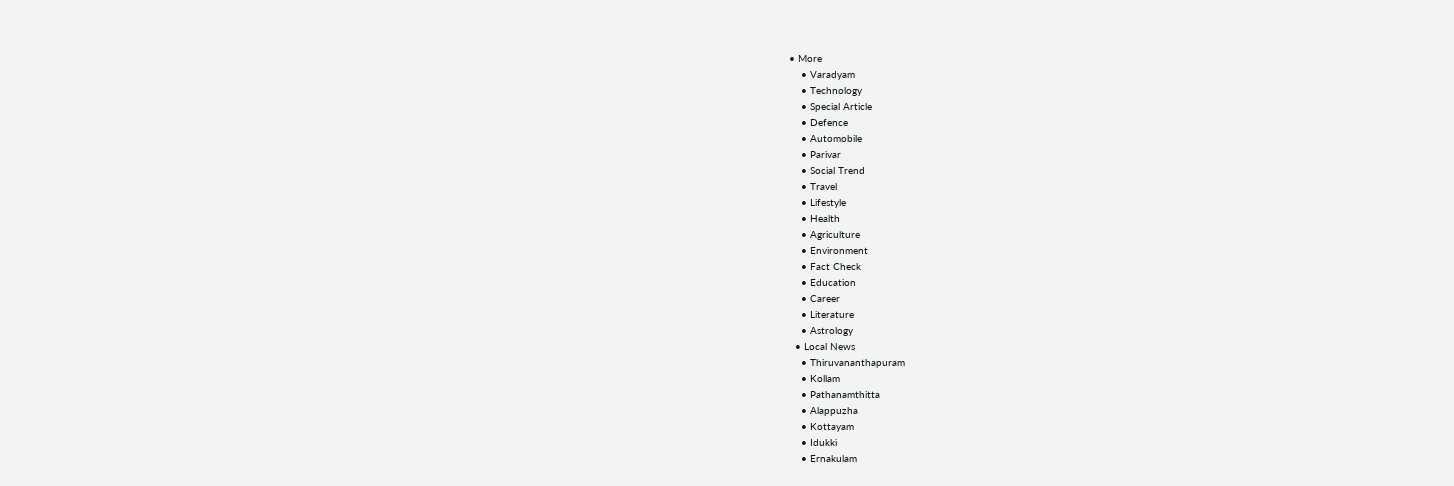• More
    • Varadyam
    • Technology
    • Special Article
    • Defence
    • Automobile
    • Parivar
    • Social Trend
    • Travel
    • Lifestyle
    • Health
    • Agriculture
    • Environment
    • Fact Check
    • Education
    • Career
    • Literature
    • Astrology
  • Local News
    • Thiruvananthapuram
    • Kollam
    • Pathanamthitta
    • Alappuzha
    • Kottayam
    • Idukki
    • Ernakulam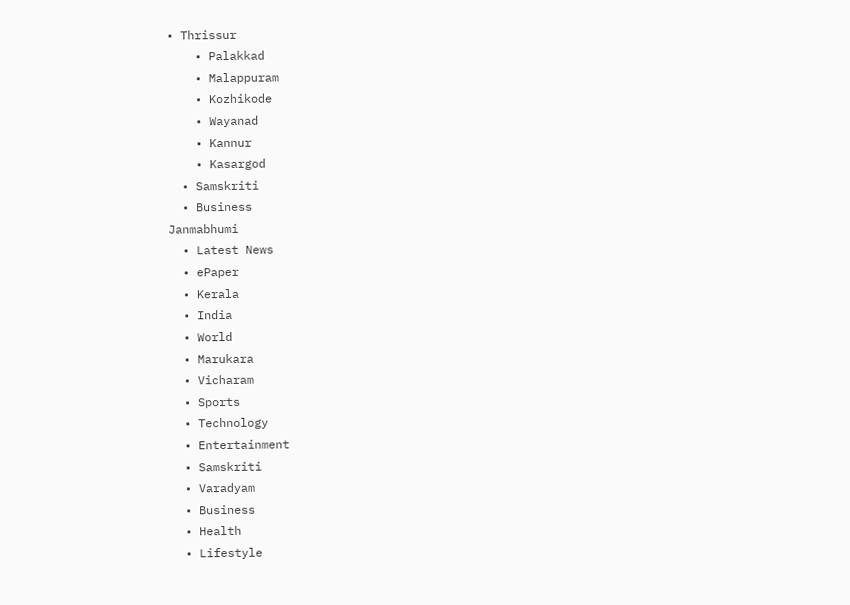• Thrissur
    • Palakkad
    • Malappuram
    • Kozhikode
    • Wayanad
    • Kannur
    • Kasargod
  • Samskriti
  • Business
Janmabhumi
  • Latest News
  • ePaper
  • Kerala
  • India
  • World
  • Marukara
  • Vicharam
  • Sports
  • Technology
  • Entertainment
  • Samskriti
  • Varadyam
  • Business
  • Health
  • Lifestyle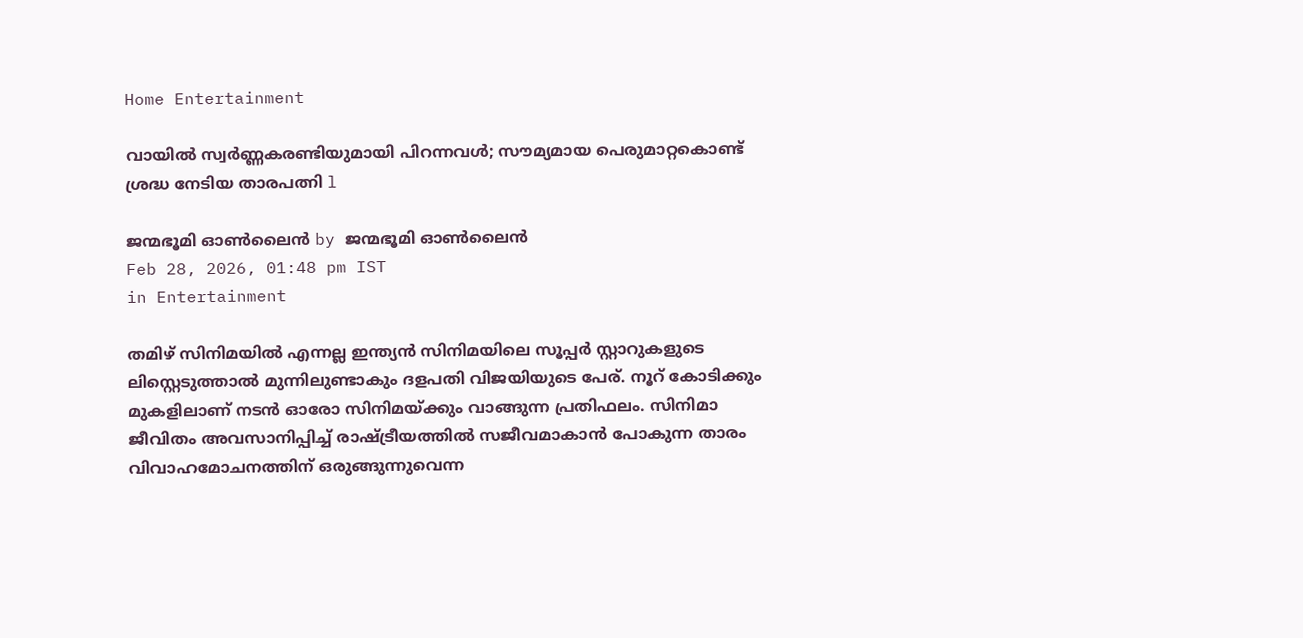Home Entertainment

വായിൽ സ്വർണ്ണകരണ്ടിയുമായി പിറന്നവൾ; സൗമ്യമായ പെരുമാറ്റകൊണ്ട് ശ്രദ്ധ നേടിയ താരപത്നി l

ജന്മഭൂമി ഓണ്‍ലൈന്‍ by ജന്മഭൂമി ഓണ്‍ലൈന്‍
Feb 28, 2026, 01:48 pm IST
in Entertainment

തമിഴ് സിനിമയിൽ എന്നല്ല ഇന്ത്യൻ സിനിമയിലെ സൂപ്പർ സ്റ്റാറുകളുടെ ലിസ്റ്റെടുത്താൽ മുന്നിലുണ്ടാകും ദളപതി വിജയിയുടെ പേര്. നൂറ് കോടിക്കും മുകളിലാണ് നടൻ ഓരോ സിനിമയ്‌ക്കും വാങ്ങുന്ന പ്രതിഫലം. സിനിമാ ജീവിതം അവസാനിപ്പിച്ച് രാഷ്‌ട്രീയത്തിൽ സജീവമാകാൻ പോകുന്ന താരം വിവാഹമോചനത്തിന് ഒരുങ്ങുന്നുവെന്ന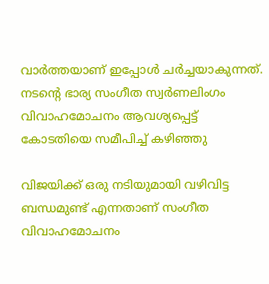വാർത്തയാണ് ഇപ്പോൾ ചർച്ചയാകുന്നത്. നടന്റെ ഭാര്യ സംഗീത സ്വർണലിംഗം വിവാഹമോചനം ആവശ്യപ്പെട്ട് കോടതിയെ സമീപിച്ച് കഴിഞ്ഞു

വിജയിക്ക് ഒരു നടിയുമായി വഴിവിട്ട ബന്ധമുണ്ട് എന്നതാണ് സംഗീത വിവാഹമോചനം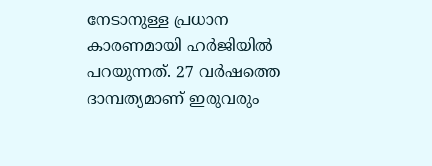നേടാനുള്ള പ്രധാന കാരണമായി ഹർജിയിൽ പറയുന്നത്. 27 വർഷത്തെ ദാമ്പത്യമാണ് ഇരുവരും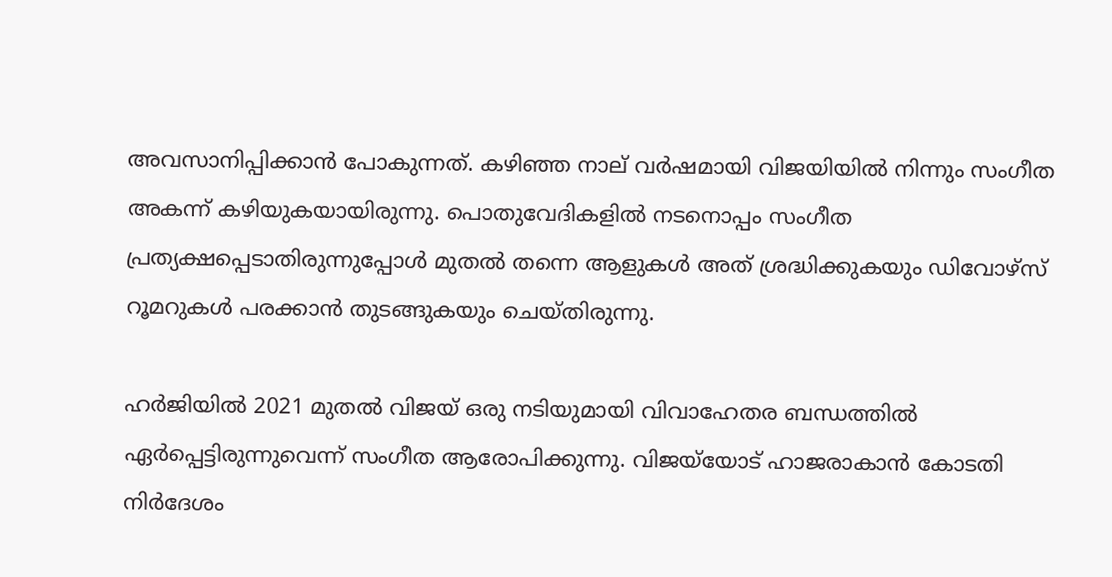അവസാനിപ്പിക്കാൻ പോകുന്നത്. കഴിഞ്ഞ നാല് വർഷമായി വിജയിയിൽ നിന്നും സംഗീത അകന്ന് കഴിയുകയായിരുന്നു. പൊതുവേദികളിൽ നടനൊപ്പം സംഗീത പ്രത്യക്ഷപ്പെടാതിരുന്നുപ്പോൾ മുതൽ തന്നെ ആളുകൾ അത് ശ്രദ്ധിക്കുകയും ഡിവോഴ്സ് റൂമറുകൾ പരക്കാൻ തുടങ്ങുകയും ചെയ്തിരുന്നു.

ഹർജിയിൽ 2021 മുതൽ വിജയ് ഒരു നടിയുമായി വിവാഹേതര ബന്ധത്തിൽ ഏർപ്പെട്ടിരുന്നുവെന്ന് സംഗീത ആരോപിക്കുന്നു. വിജയ്‌യോട് ഹാജരാകാൻ കോടതി നിർദേശം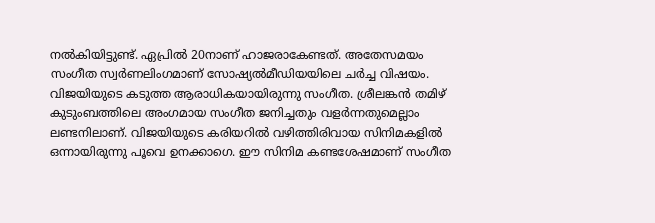നൽകിയിട്ടുണ്ട്. ഏപ്രിൽ 20നാണ് ഹാജരാകേണ്ടത്. അതേസമയം സംഗീത സ്വർണലിംഗമാണ് സോഷ്യൽമീഡിയയിലെ ചർച്ച വിഷയം. വിജയിയുടെ കടുത്ത ആരാധികയായിരുന്നു സംഗീത. ശ്രീലങ്കൻ തമിഴ് കുടുംബത്തിലെ അംഗമായ സംഗീത ജനിച്ചതും വളർന്നതുമെല്ലാം ലണ്ടനിലാണ്. വിജയിയുടെ കരിയറിൽ വഴിത്തിരിവായ സിനിമകളിൽ ഒന്നായിരുന്നു പൂവെ ഉനക്കാഗെ. ഈ സിനിമ കണ്ടശേഷമാണ് സംഗീത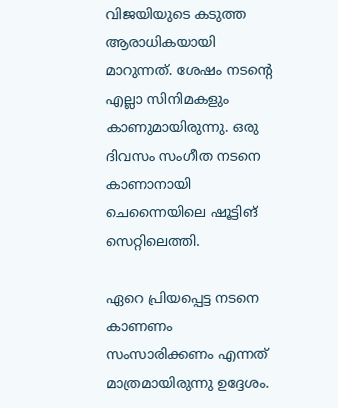വിജയിയുടെ കടുത്ത ആരാധികയായി മാറുന്നത്. ശേഷം നടന്റെ എല്ലാ സിനിമകളും കാണുമായിരുന്നു. ഒരു ദിവസം സംഗീത നടനെ കാണാനായി ചെന്നൈയിലെ ഷൂട്ടിങ് സെറ്റിലെത്തി.

ഏറെ പ്രിയപ്പെട്ട നടനെ കാണണം സംസാരിക്കണം എന്നത് മാത്രമായിരുന്നു ഉദ്ദേശം.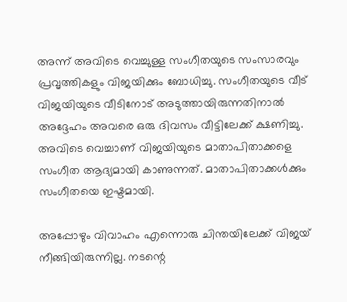അന്ന് അവിടെ വെച്ചുള്ള സംഗീതയുടെ സംസാരവും പ്രവൃത്തികളും വിജയിക്കും ബോധിച്ചു. സംഗീതയുടെ വീട് വിജയിയുടെ വീടിനോട് അടുത്തായിരുന്നതിനാൽ അദ്ദേഹം അവരെ ഒരു ദിവസം വീട്ടിലേക്ക് ക്ഷണിച്ചു. അവിടെ വെച്ചാണ് വിജയിയുടെ മാതാപിതാക്കളെ സംഗീത ആദ്യമായി കാണുന്നത്. മാതാപിതാക്കൾക്കും സംഗീതയെ ഇഷ്ടമായി.

അപ്പോഴും വിവാഹം എന്നൊരു ചിന്തയിലേക്ക് വിജയ് നീങ്ങിയിരുന്നില്ല. നടന്റെ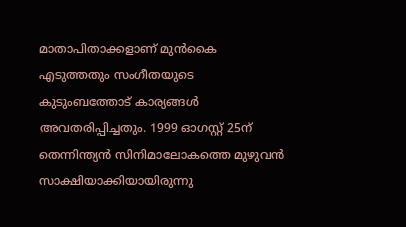മാതാപിതാക്കളാണ് മുൻകൈ എടുത്തതും സംഗീതയുടെ കുടുംബത്തോട് കാര്യങ്ങൾ അവതരിപ്പിച്ചതും. 1999 ഓഗസ്റ്റ് 25ന് തെന്നിന്ത്യൻ സിനിമാലോകത്തെ മുഴുവൻ സാക്ഷിയാക്കിയായിരുന്നു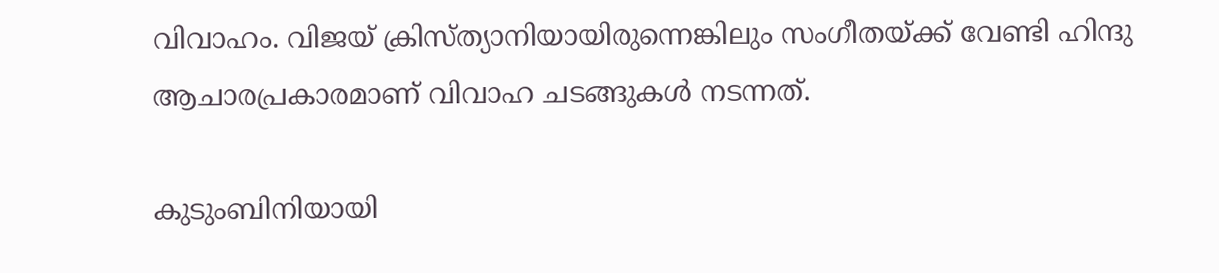വിവാഹം. വിജയ് ക്രിസ്ത്യാനിയായിരുന്നെങ്കിലും സംഗീതയ്‌ക്ക് വേണ്ടി ഹിന്ദു ആചാരപ്രകാരമാണ് വിവാഹ ചടങ്ങുകൾ നടന്നത്.

കുടുംബിനിയായി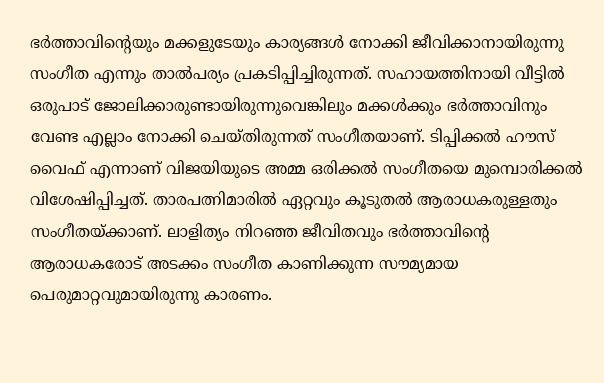ഭർത്താവിന്റെയും മക്കളുടേയും കാര്യങ്ങൾ നോക്കി ജീവിക്കാനായിരുന്നു സംഗീത എന്നും താൽപര്യം പ്രകടിപ്പിച്ചിരുന്നത്. സഹായത്തിനായി വീട്ടിൽ ഒരുപാട് ജോലിക്കാരുണ്ടായിരുന്നുവെങ്കിലും മക്കൾക്കും ഭർത്താവിനും വേണ്ട എല്ലാം നോക്കി ചെയ്തിരുന്നത് സംഗീതയാണ്. ടിപ്പിക്കൽ ഹൗസ് വൈഫ് എന്നാണ് വിജയിയുടെ അമ്മ ഒരിക്കൽ സംഗീതയെ മുമ്പൊരിക്കൽ വിശേഷിപ്പിച്ചത്. താരപത്നിമാരിൽ ഏറ്റവും കൂടുതൽ ആരാധകരുള്ളതും സംഗീതയ്‌ക്കാണ്. ലാളിത്യം നിറഞ്ഞ ജീവിതവും ഭർത്താവിന്റെ ആരാധകരോട് അടക്കം സംഗീത കാണിക്കുന്ന സൗമ്യമായ പെരുമാറ്റവുമായിരുന്നു കാരണം.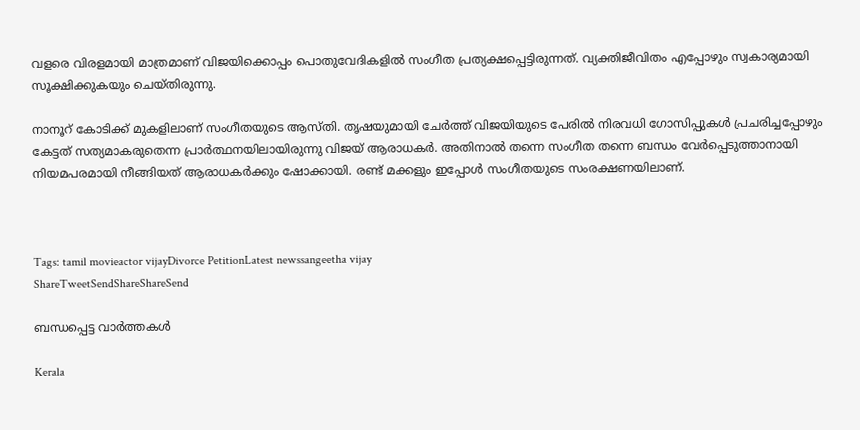വളരെ വിരളമായി മാത്രമാണ് വിജയിക്കൊപ്പം പൊതുവേദികളിൽ സംഗീത പ്രത്യക്ഷപ്പെട്ടിരുന്നത്. വ്യക്തിജീവിതം എപ്പോഴും സ്വകാര്യമായി സൂക്ഷിക്കുകയും ചെയ്തിരുന്നു.

നാനൂറ് കോടിക്ക് മുകളിലാണ് സംഗീതയുടെ ആസ്തി. തൃഷയുമായി ചേർത്ത് വിജയിയുടെ പേരിൽ നിരവധി ഗോസിപ്പുകൾ പ്രചരിച്ചപ്പോഴും കേട്ടത് സത്യമാകരുതെന്ന പ്രാർത്ഥനയിലായിരുന്നു വിജയ് ആരാധകർ. അതിനാൽ തന്നെ സംഗീത തന്നെ ബന്ധം വേർപ്പെടുത്താനായി നിയമപരമായി നീങ്ങിയത് ആരാധകർക്കും ഷോക്കായി. രണ്ട് മക്കളും ഇപ്പോൾ സംഗീതയുടെ സംരക്ഷണയിലാണ്.



Tags: tamil movieactor vijayDivorce PetitionLatest newssangeetha vijay
ShareTweetSendShareShareSend

ബന്ധപ്പെട്ട വാര്‍ത്തകള്‍

Kerala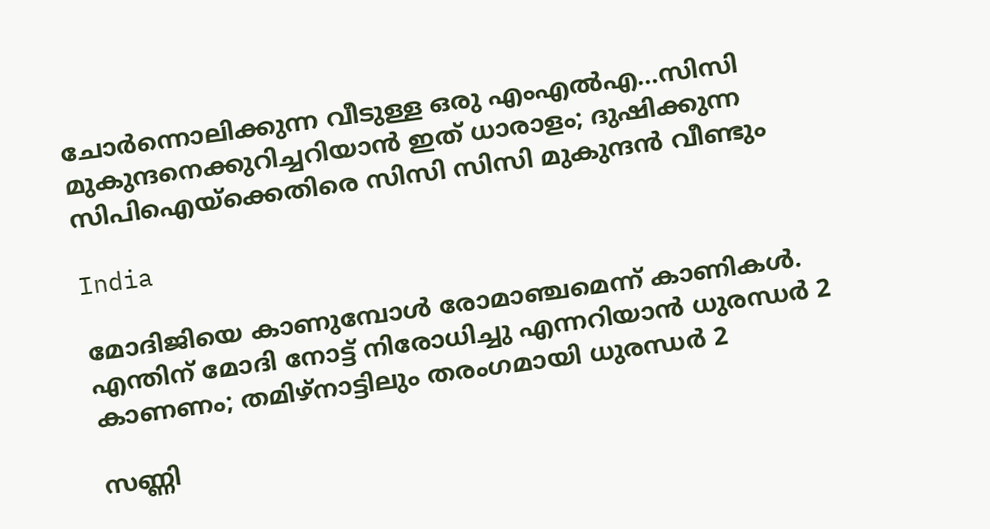ചോര്‍ന്നൊലിക്കുന്ന വീടുള്ള ഒരു എംഎല്‍എ…സിസി മുകുന്ദനെക്കുറിച്ചറിയാന്‍ ഇത് ധാരാളം; ദുഷിക്കുന്ന സിപിഐയ്‌ക്കെതിരെ സിസി സിസി മുകുന്ദന്‍ വീണ്ടും

India

മോദിജിയെ കാണുമ്പോള്‍ രോമാഞ്ചമെന്ന് കാണികള്‍. എന്തിന് മോദി നോട്ട് നിരോധിച്ചു എന്നറിയാന്‍ ധുരന്ധര്‍ 2 കാണണം; തമിഴ്നാട്ടിലും തരംഗമായി ധുരന്ധര്‍ 2

സണ്ണി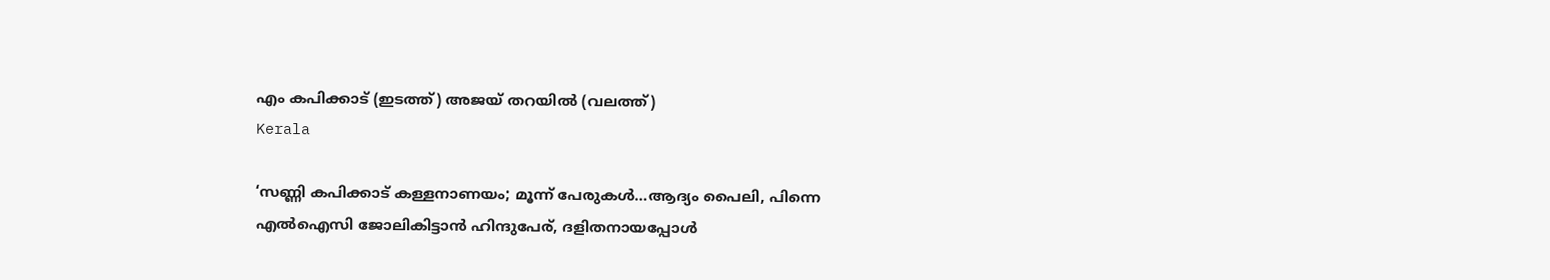എം കപിക്കാട് (ഇടത്ത്) അജയ് തറയില്‍ (വലത്ത്)
Kerala

‘സണ്ണി കപിക്കാട് കള്ളനാണയം; മൂന്ന് പേരുകള്‍…ആദ്യം പൈലി, പിന്നെ എല്‍ഐസി ജോലികിട്ടാന്‍ ഹിന്ദുപേര്, ദളിതനായപ്പോള്‍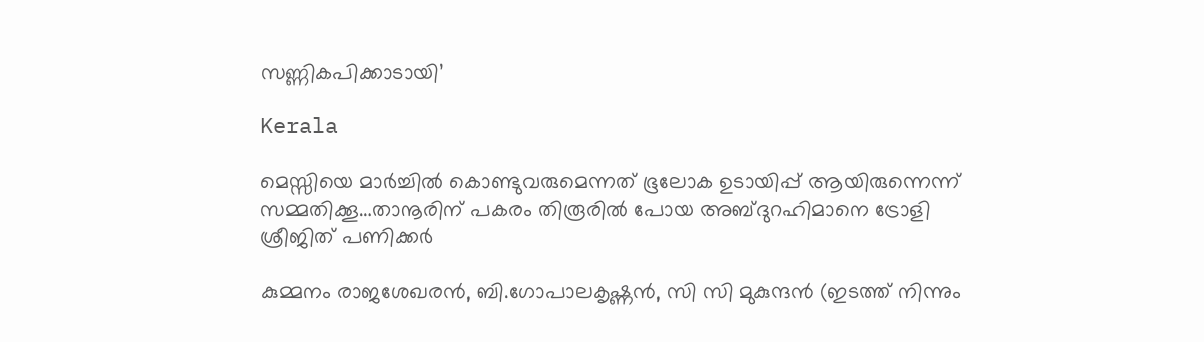സണ്ണികപിക്കാടായി’

Kerala

മെസ്സിയെ മാര്‍ച്ചില്‍ കൊണ്ടുവരുമെന്നത് ഭൂലോക ഉടായിപ്പ് ആയിരുന്നെന്ന് സമ്മതിക്കൂ…താനൂരിന് പകരം തിരൂരില്‍ പോയ അബ്ദുറഹിമാനെ ട്രോളി ശ്രീജിത് പണിക്കര്‍

കുമ്മനം രാജശേഖരന്‍, ബി.ഗോപാലകൃഷ്ണന്‍, സി സി മുകുന്ദൻ (ഇടത്ത് നിന്നും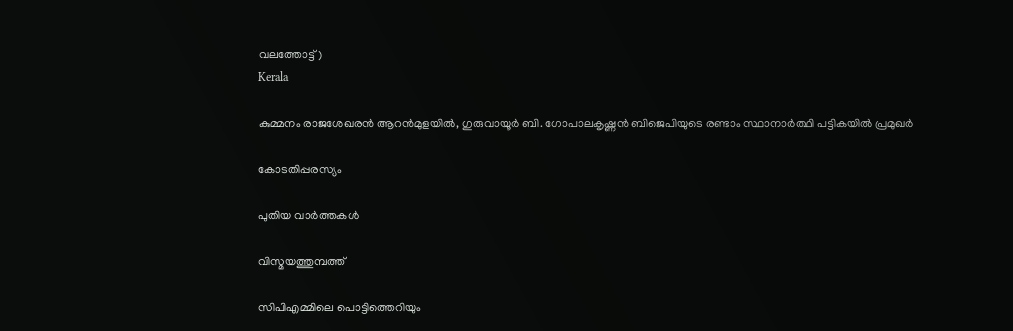വലത്തോട്ട്)
Kerala

കുമ്മനം രാജശേഖരന്‍ ആറന്‍മുളയില്‍, ഗുരുവായൂര്‍ ബി. ഗോപാലകൃഷ്ണന്‍ ബിജെപിയുടെ രണ്ടാം സ്ഥാനാര്‍ത്ഥി പട്ടികയില്‍ പ്രമുഖര്‍

കോടതിപ്പരസ്യം

പുതിയ വാര്‍ത്തകള്‍

വിസ്മയത്തുമ്പത്ത്

സിപിഎമ്മിലെ പൊട്ടിത്തെറിയും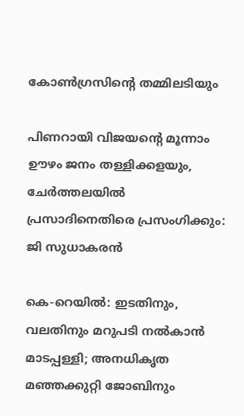കോണ്‍ഗ്രസിന്റെ തമ്മിലടിയും

പിണറായി വിജയന്റെ മൂന്നാം ഊഴം ജനം തള്ളിക്കളയും, ചേർത്തലയിൽ പ്രസാദിനെതിരെ പ്രസംഗിക്കും: ജി സുധാകരൻ

കെ-റെയില്‍: ഇടതിനും, വലതിനും മറുപടി നല്‍കാന്‍ മാടപ്പള്ളി; അനധികൃത മഞ്ഞക്കുറ്റി ജോബിനും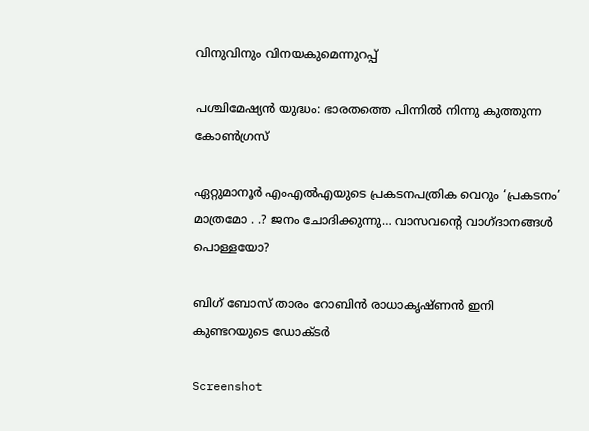വിനുവിനും വിനയകുമെന്നുറപ്പ്

പശ്ചിമേഷ്യന്‍ യുദ്ധം: ഭാരതത്തെ പിന്നില്‍ നിന്നു കുത്തുന്ന കോണ്‍ഗ്രസ്

ഏറ്റുമാനൂര്‍ എംഎല്‍എയുടെ പ്രകടനപത്രിക വെറും ‘പ്രകടനം’ മാത്രമോ . .? ജനം ചോദിക്കുന്നു… വാസവന്റെ വാഗ്ദാനങ്ങള്‍ പൊള്ളയോ?

ബിഗ് ബോസ് താരം റോബിന്‍ രാധാകൃഷ്ണൻ ഇനി കുണ്ടറയുടെ ഡോക്ടര്‍

Screenshot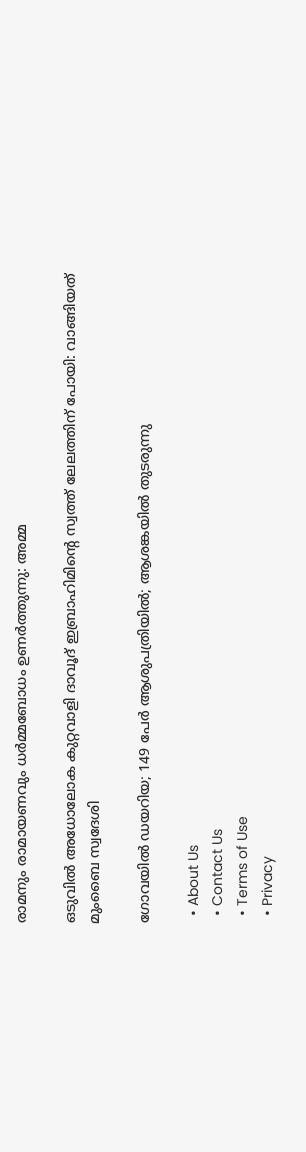രാമനും രാമായണവും ധർമ്മബോധം ഉണർത്തുന്നു: അമ്മ

ഒടുവിൽ അധോലോക കുറ്റവാളി ദാവൂദ് ഇബ്രാഹിമിന്റെ സ്വത്ത് ലേലത്തിന് പോയി: വാങ്ങിയത് മുംബൈ സ്വദേശി

ഗോവയിൽ ഡയറിയ; 149 പേർ ആശുപത്രിയിൽ; ആശങ്കയിൽ തുടരുന്നു

  • About Us
  • Contact Us
  • Terms of Use
  • Privacy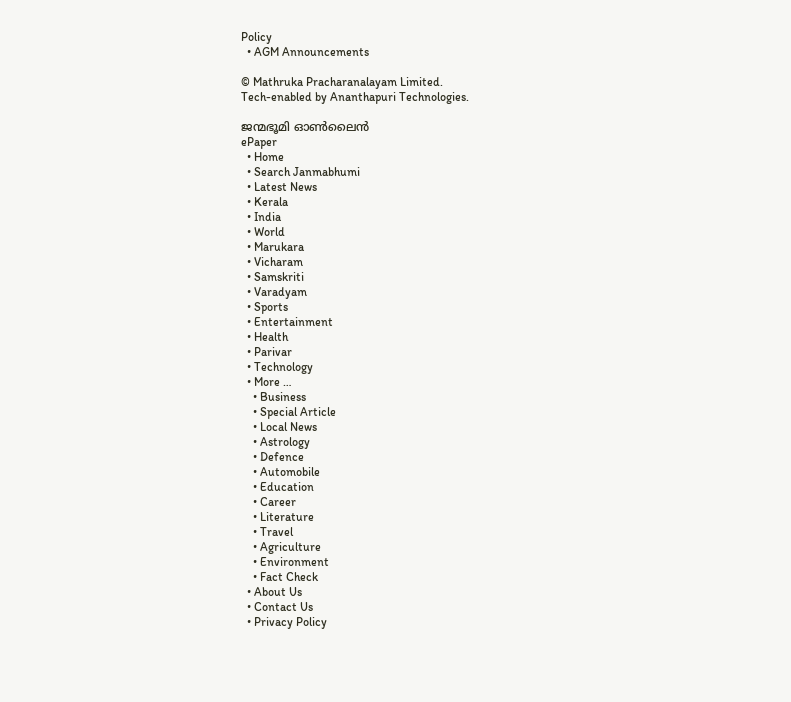Policy
  • AGM Announcements

© Mathruka Pracharanalayam Limited.
Tech-enabled by Ananthapuri Technologies.

ജന്മഭൂമി ഓണ്‍ലൈന്‍
ePaper
  • Home
  • Search Janmabhumi
  • Latest News
  • Kerala
  • India
  • World
  • Marukara
  • Vicharam
  • Samskriti
  • Varadyam
  • Sports
  • Entertainment
  • Health
  • Parivar
  • Technology
  • More …
    • Business
    • Special Article
    • Local News
    • Astrology
    • Defence
    • Automobile
    • Education
    • Career
    • Literature
    • Travel
    • Agriculture
    • Environment
    • Fact Check
  • About Us
  • Contact Us
  • Privacy Policy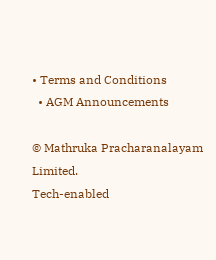• Terms and Conditions
  • AGM Announcements

© Mathruka Pracharanalayam Limited.
Tech-enabled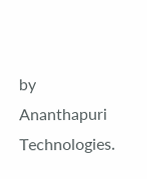by Ananthapuri Technologies.